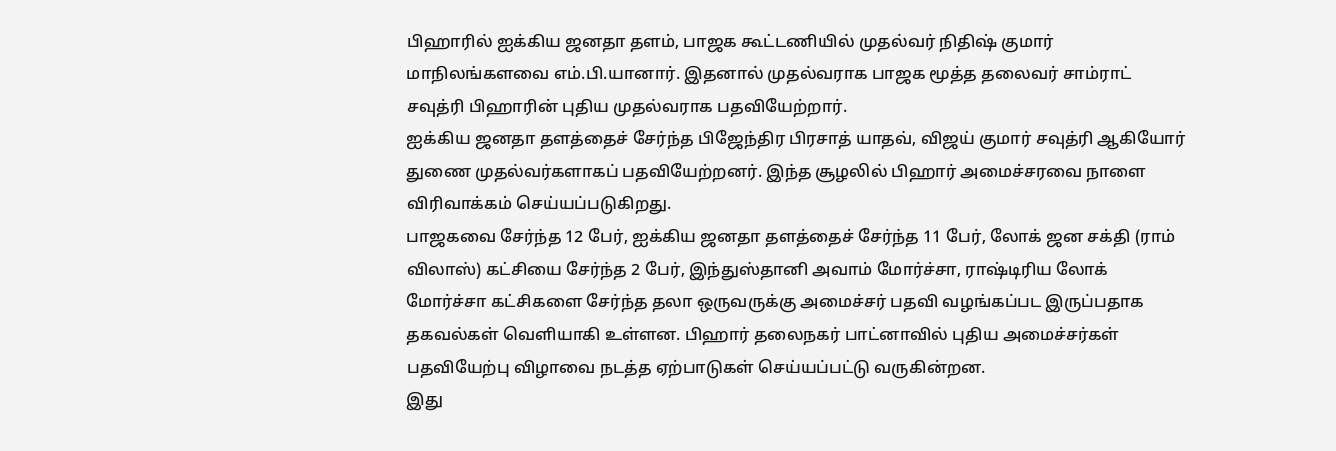பிஹாரில் ஐக்கிய ஜனதா தளம், பாஜக கூட்டணியில் முதல்வர் நிதிஷ் குமார் மாநிலங்களவை எம்.பி.யானார். இதனால் முதல்வராக பாஜக மூத்த தலைவர் சாம்ராட் சவுத்ரி பிஹாரின் புதிய முதல்வராக பதவியேற்றார்.
ஐக்கிய ஜனதா தளத்தைச் சேர்ந்த பிஜேந்திர பிரசாத் யாதவ், விஜய் குமார் சவுத்ரி ஆகியோர் துணை முதல்வர்களாகப் பதவியேற்றனர். இந்த சூழலில் பிஹார் அமைச்சரவை நாளை விரிவாக்கம் செய்யப்படுகிறது.
பாஜகவை சேர்ந்த 12 பேர், ஐக்கிய ஜனதா தளத்தைச் சேர்ந்த 11 பேர், லோக் ஜன சக்தி (ராம் விலாஸ்) கட்சியை சேர்ந்த 2 பேர், இந்துஸ்தானி அவாம் மோர்ச்சா, ராஷ்டிரிய லோக் மோர்ச்சா கட்சிகளை சேர்ந்த தலா ஒருவருக்கு அமைச்சர் பதவி வழங்கப்பட இருப்பதாக தகவல்கள் வெளியாகி உள்ளன. பிஹார் தலைநகர் பாட்னாவில் புதிய அமைச்சர்கள் பதவியேற்பு விழாவை நடத்த ஏற்பாடுகள் செய்யப்பட்டு வருகின்றன.
இது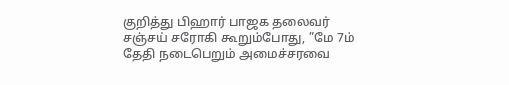குறித்து பிஹார் பாஜக தலைவர் சஞ்சய் சரோகி கூறும்போது, ”மே 7ம் தேதி நடைபெறும் அமைச்சரவை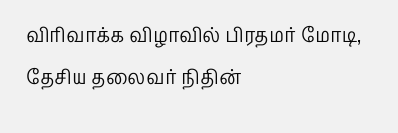விரிவாக்க விழாவில் பிரதமர் மோடி, தேசிய தலைவர் நிதின்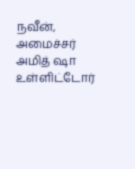நவீன், அமைச்சர் அமித் ஷா உள்ளிட்டோர்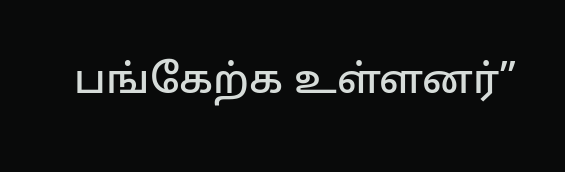பங்கேற்க உள்ளனர்”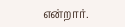என்றார்.